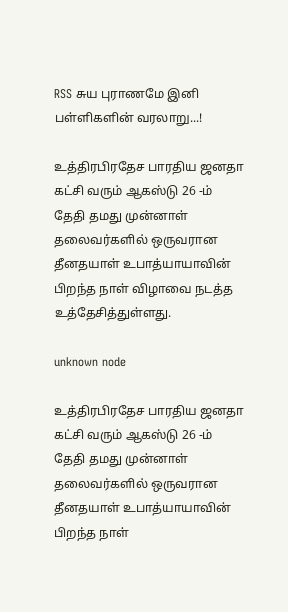RSS சுய புராணமே இனி பள்ளிகளின் வரலாறு...!

உத்திரபிரதேச பாரதிய ஜனதா கட்சி வரும் ஆகஸ்டு 26 -ம் தேதி தமது முன்னாள் தலைவர்களில் ஒருவரான தீனதயாள் உபாத்யாயாவின் பிறந்த நாள் விழாவை நடத்த உத்தேசித்துள்ளது.

unknown node

உத்திரபிரதேச பாரதிய ஜனதா கட்சி வரும் ஆகஸ்டு 26 -ம் தேதி தமது முன்னாள் தலைவர்களில் ஒருவரான தீனதயாள் உபாத்யாயாவின் பிறந்த நாள்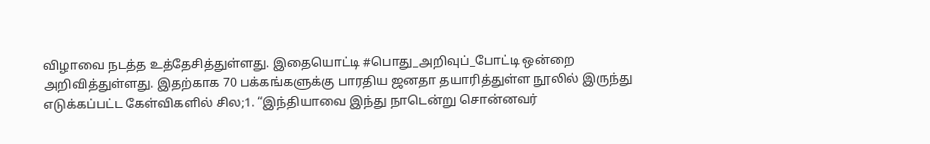விழாவை நடத்த உத்தேசித்துள்ளது. இதையொட்டி #பொது_அறிவுப்_போட்டி ஒன்றை அறிவித்துள்ளது. இதற்காக 70 பக்கங்களுக்கு பாரதிய ஜனதா தயாரித்துள்ள நூலில் இருந்து எடுக்கப்பட்ட கேள்விகளில் சில;1. “இந்தியாவை இந்து நாடென்று சொன்னவர்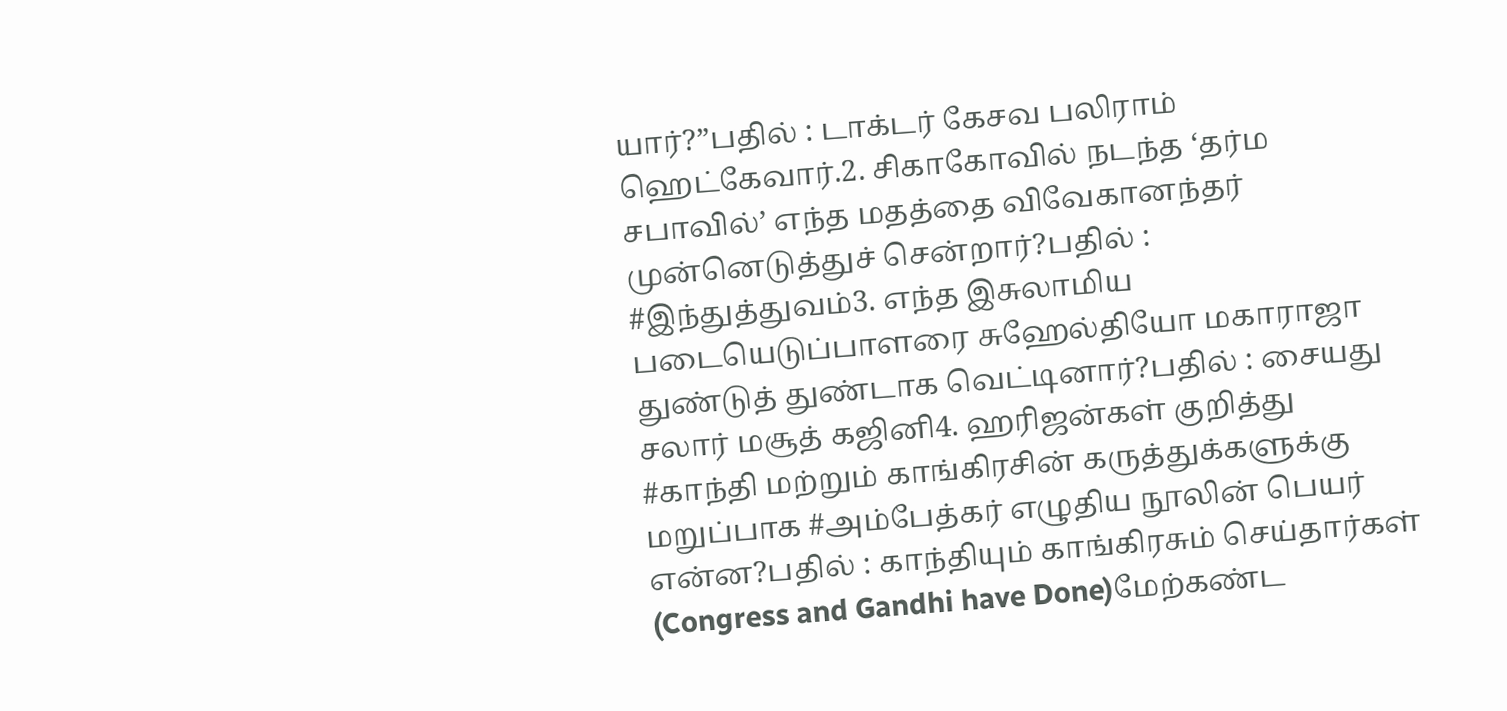யார்?”பதில் : டாக்டர் கேசவ பலிராம் ஹெட்கேவார்.2. சிகாகோவில் நடந்த ‘தர்ம சபாவில்’ எந்த மதத்தை விவேகானந்தர் முன்னெடுத்துச் சென்றார்?பதில் : #இந்துத்துவம்3. எந்த இசுலாமிய படையெடுப்பாளரை சுஹேல்தியோ மகாராஜா துண்டுத் துண்டாக வெட்டினார்?பதில் : சையது சலார் மசூத் கஜினி4. ஹரிஜன்கள் குறித்து #காந்தி மற்றும் காங்கிரசின் கருத்துக்களுக்கு மறுப்பாக #அம்பேத்கர் எழுதிய நூலின் பெயர் என்ன?பதில் : காந்தியும் காங்கிரசும் செய்தார்கள் (Congress and Gandhi have Done)மேற்கண்ட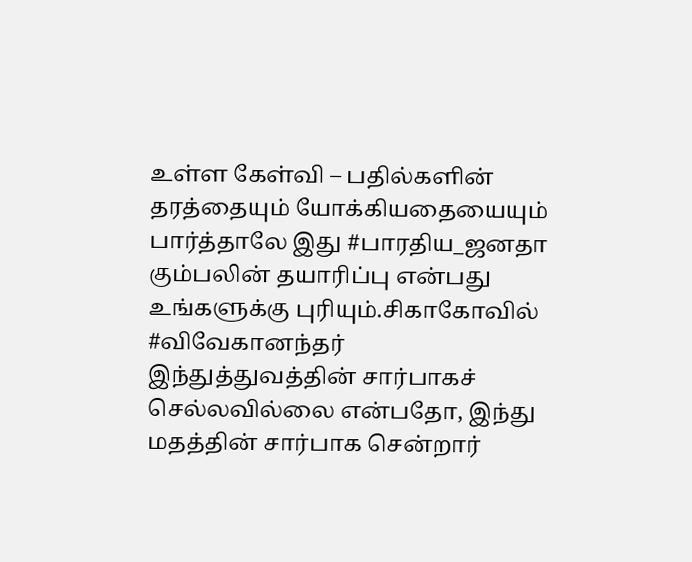உள்ள கேள்வி – பதில்களின் தரத்தையும் யோக்கியதையையும் பார்த்தாலே இது #பாரதிய_ஜனதா கும்பலின் தயாரிப்பு என்பது உங்களுக்கு புரியும்.சிகாகோவில் #விவேகானந்தர் இந்துத்துவத்தின் சார்பாகச் செல்லவில்லை என்பதோ, இந்து மதத்தின் சார்பாக சென்றார்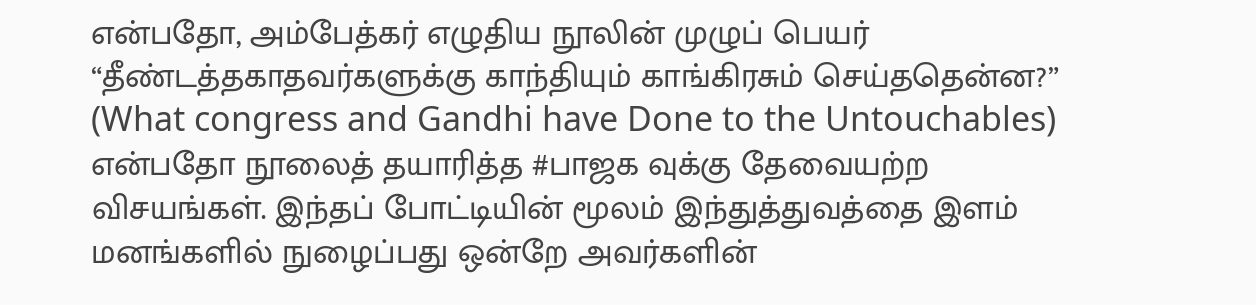என்பதோ, அம்பேத்கர் எழுதிய நூலின் முழுப் பெயர் “தீண்டத்தகாதவர்களுக்கு காந்தியும் காங்கிரசும் செய்ததென்ன?” (What congress and Gandhi have Done to the Untouchables) என்பதோ நூலைத் தயாரித்த #பாஜக வுக்கு தேவையற்ற விசயங்கள். இந்தப் போட்டியின் மூலம் இந்துத்துவத்தை இளம் மனங்களில் நுழைப்பது ஒன்றே அவர்களின்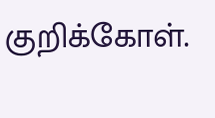குறிக்கோள்.